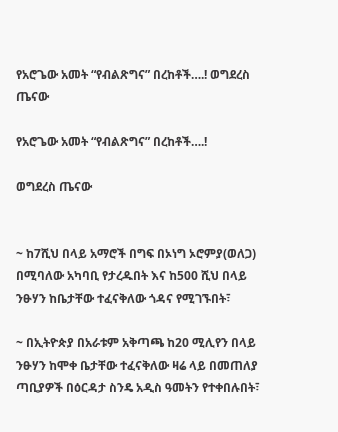የአሮጌው አመት “የብልጽግና” በረከቶች….! ወግደረስ ጤናው

የአሮጌው አመት “የብልጽግና” በረከቶች….!

ወግደረስ ጤናው


~ ከ7ሺህ በላይ አማሮች በግፍ በኦነግ ኦሮምያ(ወለጋ) በሚባለው አካባቢ የታረዱበት እና ከ500 ሺህ በላይ ንፁሃን ከቤታቸው ተፈናቅለው ጎዳና የሚገኙበት፣

~ በኢትዮጵያ በአራቱም አቅጣጫ ከ20 ሚሊየን በላይ ንፁሃን ከሞቀ ቤታቸው ተፈናቅለው ዛሬ ላይ በመጠለያ ጣቢያዎች በዕርዳታ ስንዴ አዲስ ዓመትን የተቀበሉበት፣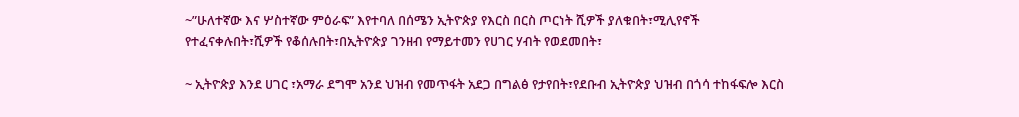~”ሁለተኛው እና ሦስተኛው ምዕራፍ” እየተባለ በሰሜን ኢትዮጵያ የእርስ በርስ ጦርነት ሺዎች ያለቁበት፣ሚሊየኖች የተፈናቀሉበት፣ሺዎች የቆሰሉበት፣በኢትዮጵያ ገንዘብ የማይተመን የሀገር ሃብት የወደመበት፣

~ ኢትዮጵያ እንደ ሀገር ፣አማራ ደግሞ አንደ ህዝብ የመጥፋት አደጋ በግልፅ የታየበት፣የደቡብ ኢትዮጵያ ህዝብ በጎሳ ተከፋፍሎ እርስ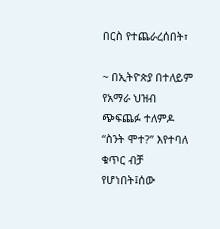በርስ የተጨራረሰበት፣

~ በኢትዮጵያ በተለይም የአማራ ህዝብ ጭፍጨፉ ተለምዶ “ስንት ሞተ?” እየተባለ ቁጥር ብቻ የሆነበት፤ሰው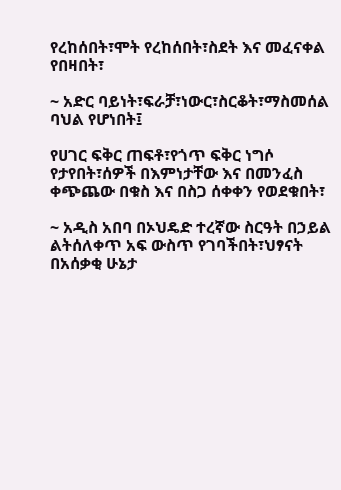የረከሰበት፣ሞት የረከሰበት፣ስደት እና መፈናቀል የበዛበት፣

~ አድር ባይነት፣ፍራቻ፣ነውር፣ስርቆት፣ማስመሰል ባህል የሆነበት፤

የሀገር ፍቅር ጠፍቶ፣የጎጥ ፍቅር ነግሶ የታየበት፣ሰዎች በእምነታቸው እና በመንፈስ ቀጭጨው በቁስ እና በስጋ ሰቀቀን የወደቁበት፣

~ አዲስ አበባ በኦህዴድ ተረኛው ስርዓት በኃይል ልትሰለቀጥ አፍ ውስጥ የገባችበት፣ህፃናት በአሰቃቂ ሁኔታ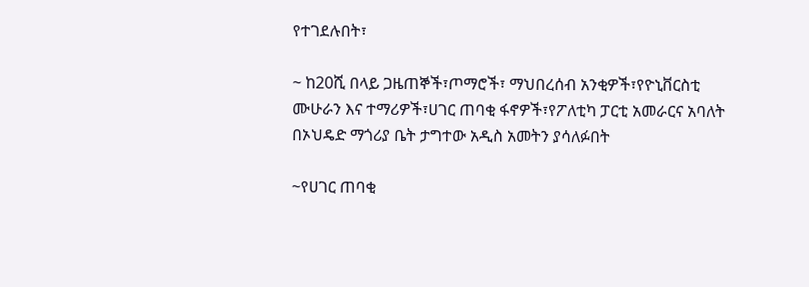የተገደሉበት፣

~ ከ20ሺ በላይ ጋዜጠኞች፣ጦማሮች፣ ማህበረሰብ አንቂዎች፣የዮኒቨርስቲ ሙሁራን እና ተማሪዎች፣ሀገር ጠባቂ ፋኖዎች፣የፖለቲካ ፓርቲ አመራርና አባለት በኦህዴድ ማጎሪያ ቤት ታግተው አዲስ አመትን ያሳለፉበት

~የሀገር ጠባቂ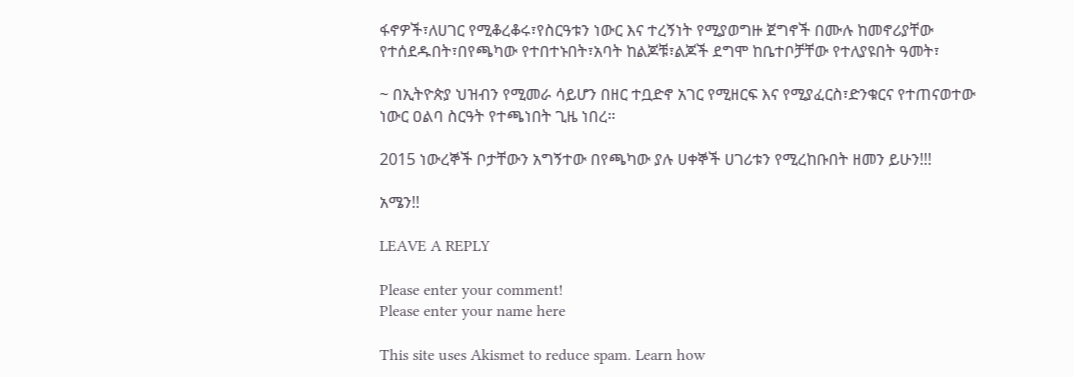ፋኖዎች፣ለሀገር የሚቆረቆሩ፣የስርዓቱን ነውር እና ተረኝነት የሚያወግዙ ጀግኖች በሙሉ ከመኖሪያቸው የተሰደዱበት፣በየጫካው የተበተኑበት፣አባት ከልጆቹ፣ልጆች ደግሞ ከቤተቦቻቸው የተለያዩበት ዓመት፣

~ በኢትዮጵያ ህዝብን የሚመራ ሳይሆን በዘር ተቧድኖ አገር የሚዘርፍ እና የሚያፈርስ፣ድንቁርና የተጠናወተው ነውር ዐልባ ስርዓት የተጫነበት ጊዜ ነበረ።

2015 ነውረኞች ቦታቸውን አግኝተው በየጫካው ያሉ ሀቀኞች ሀገሪቱን የሚረከቡበት ዘመን ይሁን!!!

አሜን!!

LEAVE A REPLY

Please enter your comment!
Please enter your name here

This site uses Akismet to reduce spam. Learn how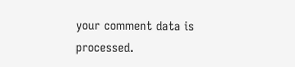your comment data is processed.